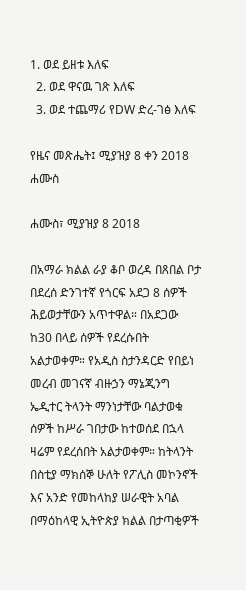1. ወደ ይዘቱ እለፍ
  2. ወደ ዋናዉ ገጽ እለፍ
  3. ወደ ተጨማሪ የDW ድረ-ገፅ እለፍ

የዜና መጽሔት፤ ሚያዝያ 8 ቀን 2018 ሐሙስ

ሐሙስ፣ ሚያዝያ 8 2018

በአማራ ክልል ራያ ቆቦ ወረዳ በጸበል ቦታ በደረሰ ድንገተኛ የጎርፍ አደጋ 8 ሰዎች ሕይወታቸውን አጥተዋል። በአደጋው ከ30 በላይ ሰዎች የደረሱበት አልታወቀም። የአዲስ ስታንዳርድ የበይነ መረብ መገናኛ ብዙኃን ማኔጂንግ ኤዲተር ትላንት ማንነታቸው ባልታወቁ ሰዎች ከሥራ ገበታው ከተወሰደ በኋላ ዛሬም የደረሰበት አልታወቀም። ከትላንት በስቲያ ማክሰኞ ሁለት የፖሊስ መኮንኖች እና አንድ የመከላከያ ሠራዊት አባል በማዕከላዊ ኢትዮጵያ ክልል በታጣቂዎች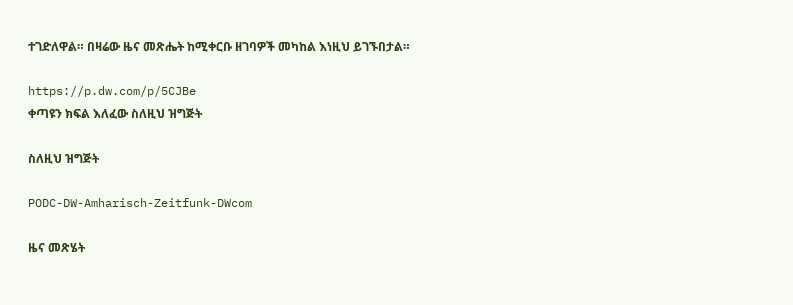ተገድለዋል። በዛሬው ዜና መጽሔት ከሚቀርቡ ዘገባዎች መካከል እነዚህ ይገኙበታል።

https://p.dw.com/p/5CJBe
ቀጣዩን ክፍል እለፈው ስለዚህ ዝግጅት

ስለዚህ ዝግጅት

PODC-DW-Amharisch-Zeitfunk-DWcom

ዜና መጽሄት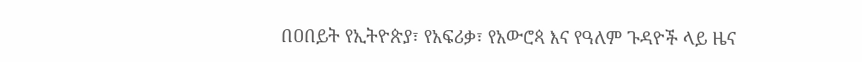በዐበይት የኢትዮጵያ፣ የአፍሪቃ፣ የአውሮጳ እና የዓለም ጉዳዮች ላይ ዜና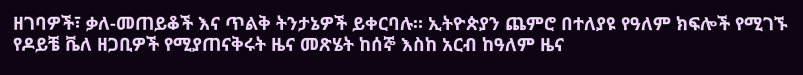ዘገባዎች፣ ቃለ-መጠይቆች እና ጥልቅ ትንታኔዎች ይቀርባሉ። ኢትዮጵያን ጨምሮ በተለያዩ የዓለም ክፍሎች የሚገኙ የዶይቼ ቬለ ዘጋቢዎች የሚያጠናቅሩት ዜና መጽሄት ከሰኞ እስከ አርብ ከዓለም ዜና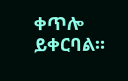ቀጥሎ ይቀርባል።